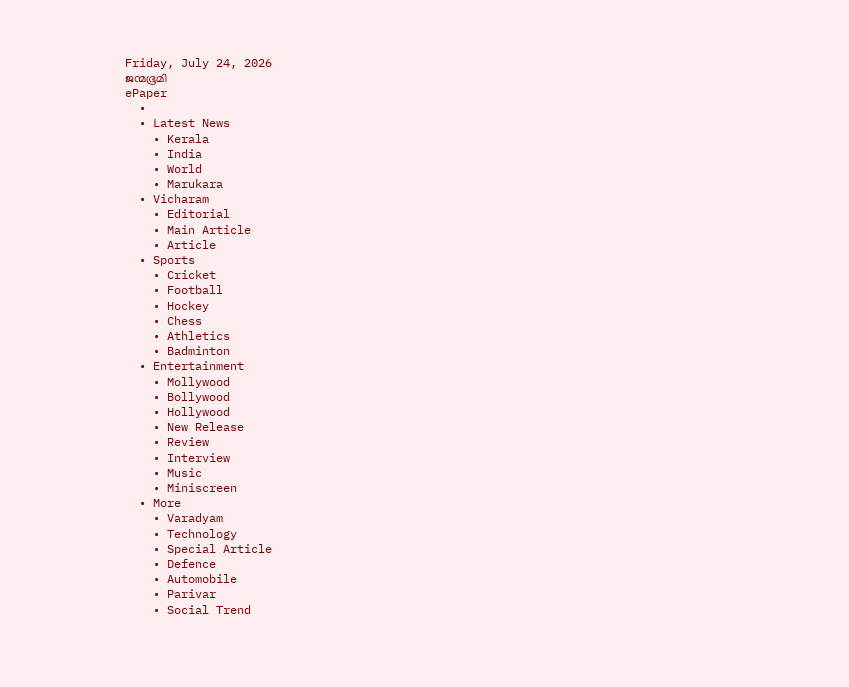Friday, July 24, 2026
ജന്മഭൂമി
ePaper
  •
  • Latest News
    • Kerala
    • India
    • World
    • Marukara
  • Vicharam
    • Editorial
    • Main Article
    • Article
  • Sports
    • Cricket
    • Football
    • Hockey
    • Chess
    • Athletics
    • Badminton
  • Entertainment
    • Mollywood
    • Bollywood
    • Hollywood
    • New Release
    • Review
    • Interview
    • Music
    • Miniscreen
  • More
    • Varadyam
    • Technology
    • Special Article
    • Defence
    • Automobile
    • Parivar
    • Social Trend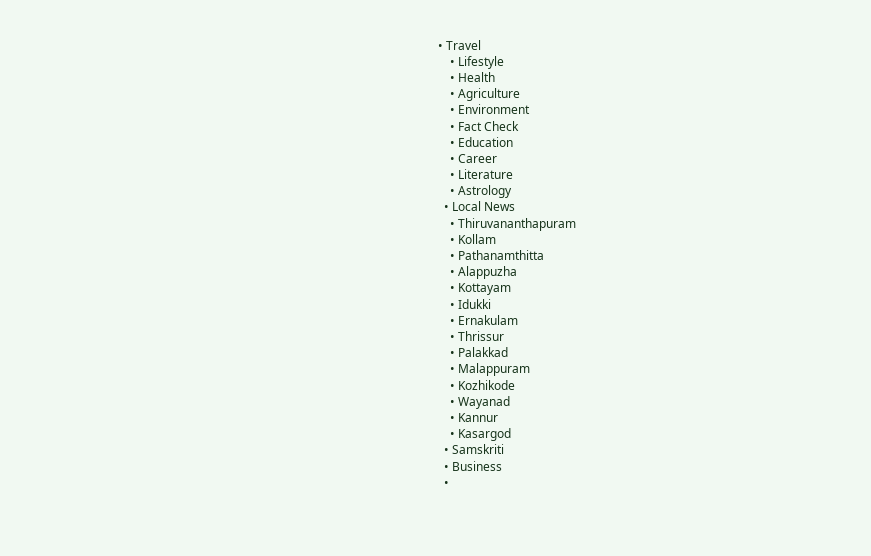• Travel
    • Lifestyle
    • Health
    • Agriculture
    • Environment
    • Fact Check
    • Education
    • Career
    • Literature
    • Astrology
  • Local News
    • Thiruvananthapuram
    • Kollam
    • Pathanamthitta
    • Alappuzha
    • Kottayam
    • Idukki
    • Ernakulam
    • Thrissur
    • Palakkad
    • Malappuram
    • Kozhikode
    • Wayanad
    • Kannur
    • Kasargod
  • Samskriti
  • Business
  •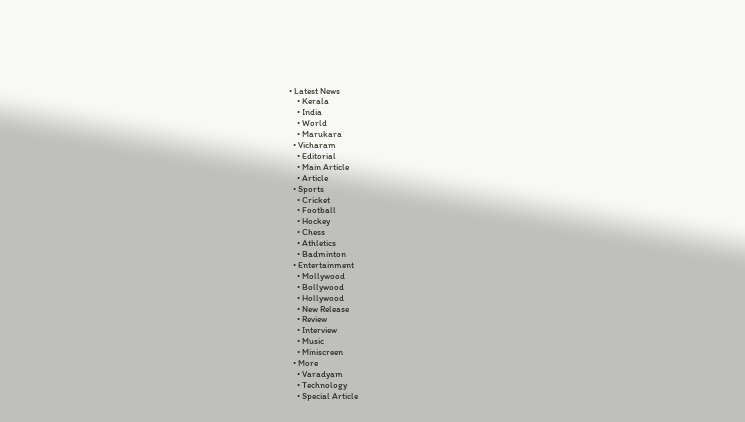• Latest News
    • Kerala
    • India
    • World
    • Marukara
  • Vicharam
    • Editorial
    • Main Article
    • Article
  • Sports
    • Cricket
    • Football
    • Hockey
    • Chess
    • Athletics
    • Badminton
  • Entertainment
    • Mollywood
    • Bollywood
    • Hollywood
    • New Release
    • Review
    • Interview
    • Music
    • Miniscreen
  • More
    • Varadyam
    • Technology
    • Special Article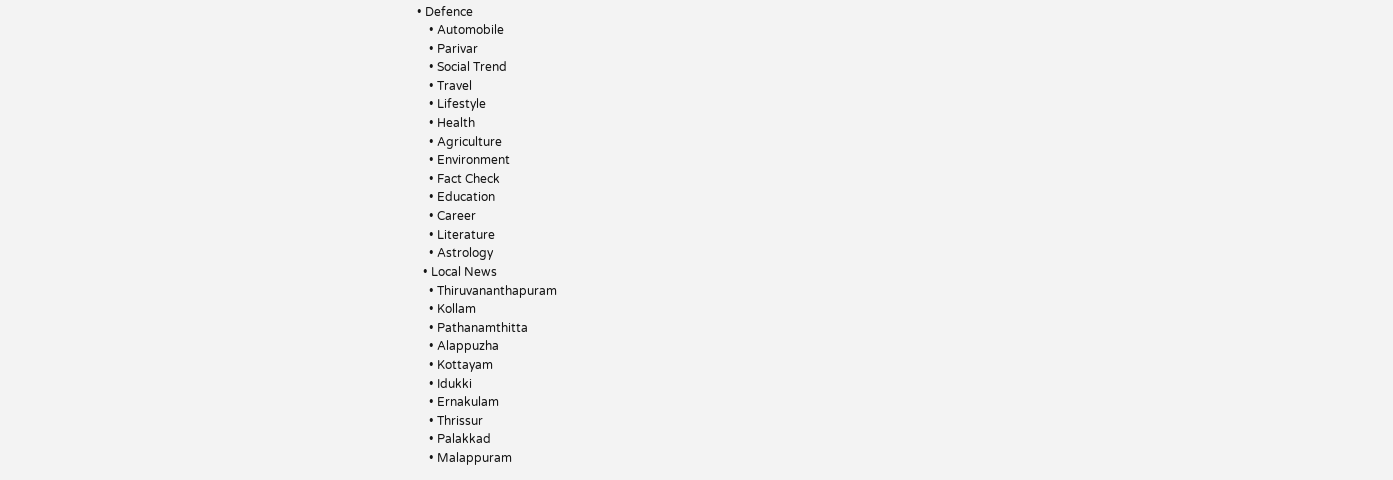• Defence
    • Automobile
    • Parivar
    • Social Trend
    • Travel
    • Lifestyle
    • Health
    • Agriculture
    • Environment
    • Fact Check
    • Education
    • Career
    • Literature
    • Astrology
  • Local News
    • Thiruvananthapuram
    • Kollam
    • Pathanamthitta
    • Alappuzha
    • Kottayam
    • Idukki
    • Ernakulam
    • Thrissur
    • Palakkad
    • Malappuram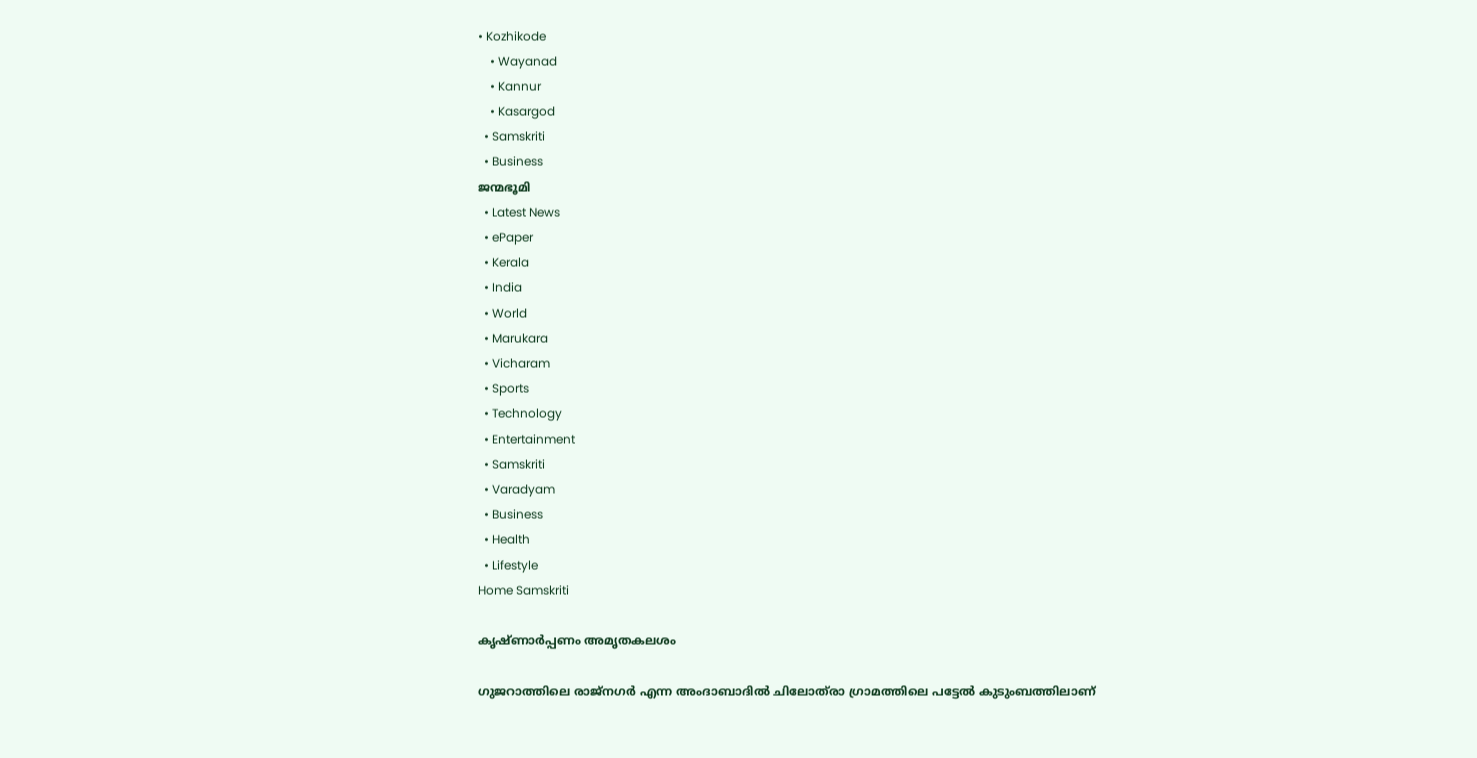• Kozhikode
    • Wayanad
    • Kannur
    • Kasargod
  • Samskriti
  • Business
ജന്മഭൂമി
  • Latest News
  • ePaper
  • Kerala
  • India
  • World
  • Marukara
  • Vicharam
  • Sports
  • Technology
  • Entertainment
  • Samskriti
  • Varadyam
  • Business
  • Health
  • Lifestyle
Home Samskriti

കൃഷ്ണാര്‍പ്പണം അമൃതകലശം

ഗുജറാത്തിലെ രാജ്‌നഗര്‍ എന്ന അംദാബാദില്‍ ചിലോത്‌രാ ഗ്രാമത്തിലെ പട്ടേല്‍ കുടുംബത്തിലാണ്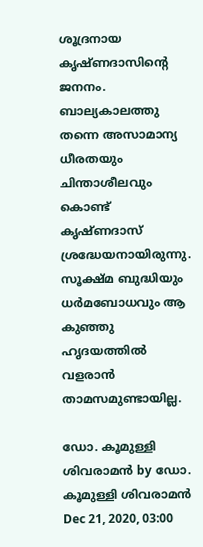ശൂദ്രനായ കൃഷ്ണദാസിന്റെ ജനനം. ബാല്യകാലത്തു തന്നെ അസാമാന്യ ധീരതയും ചിന്താശീലവും കൊണ്ട് കൃഷ്ണദാസ് ശ്രദ്ധേയനായിരുന്നു. സൂക്ഷ്മ ബുദ്ധിയും ധര്‍മബോധവും ആ കുഞ്ഞു ഹൃദയത്തില്‍ വളരാന്‍ താമസമുണ്ടായില്ല.

ഡോ. കൂമുള്ളി ശിവരാമന്‍ by ഡോ. കൂമുള്ളി ശിവരാമന്‍
Dec 21, 2020, 03:00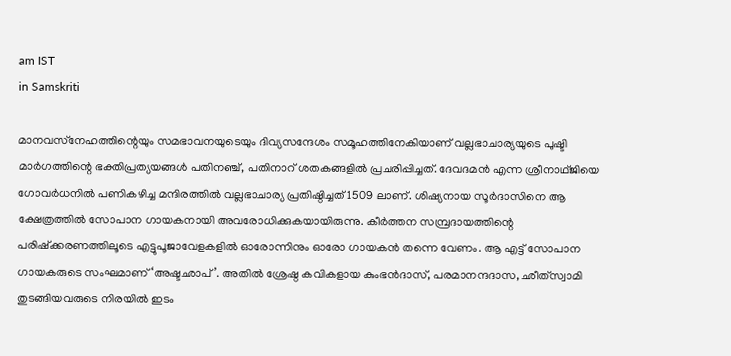am IST
in Samskriti

മാനവസ്‌നേഹത്തിന്റെയും സമഭാവനയുടെയും ദിവ്യസന്ദേശം സമൂഹത്തിനേകിയാണ് വല്ലഭാചാര്യയുടെ പുഷ്ടി മാര്‍ഗത്തിന്റെ ഭക്തിപ്രത്യയങ്ങള്‍ പതിനഞ്ച്, പതിനാറ് ശതകങ്ങളില്‍ പ്രചരിപ്പിച്ചത്. ദേവദമന്‍ എന്ന ശ്രീനാഥ്ജിയെ ഗോവര്‍ധനില്‍ പണികഴിച്ച മന്ദിരത്തില്‍ വല്ലഭാചാര്യ പ്രതിഷ്ഠിച്ചത് 1509 ലാണ്. ശിഷ്യനായ സൂര്‍ദാസിനെ ആ ക്ഷേത്രത്തില്‍ സോപാന ഗായകനായി അവരോധിക്കുകയായിരുന്നു. കീര്‍ത്തന സമ്പ്രദായത്തിന്റെ പരിഷ്‌ക്കരണത്തിലൂടെ എട്ടുപൂജാവേളകളില്‍ ഓരോന്നിനും ഓരോ ഗായകന്‍ തന്നെ വേണം. ആ എട്ട് സോപാന ഗായകരുടെ സംഘമാണ് ‘അഷ്ടഛാപ്’. അതില്‍ ശ്രേഷ്ഠ കവികളായ കുംഭന്‍ദാസ്, പരമാനന്ദദാസ, ഛീത്‌സ്വാമി തുടങ്ങിയവരുടെ നിരയില്‍ ഇടം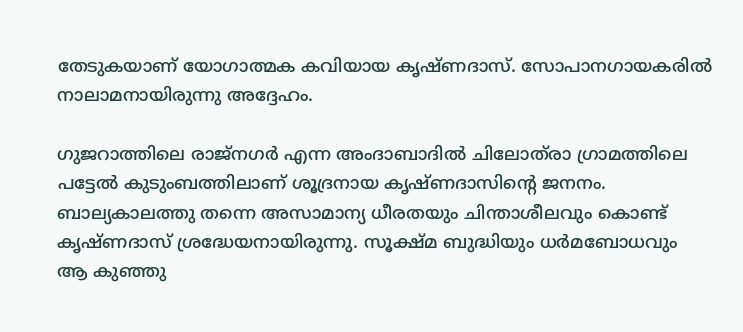തേടുകയാണ് യോഗാത്മക കവിയായ കൃഷ്ണദാസ്. സോപാനഗായകരില്‍ നാലാമനായിരുന്നു അദ്ദേഹം.

ഗുജറാത്തിലെ രാജ്‌നഗര്‍ എന്ന അംദാബാദില്‍ ചിലോത്‌രാ ഗ്രാമത്തിലെ പട്ടേല്‍ കുടുംബത്തിലാണ് ശൂദ്രനായ കൃഷ്ണദാസിന്റെ ജനനം. ബാല്യകാലത്തു തന്നെ അസാമാന്യ ധീരതയും ചിന്താശീലവും കൊണ്ട് കൃഷ്ണദാസ് ശ്രദ്ധേയനായിരുന്നു. സൂക്ഷ്മ ബുദ്ധിയും ധര്‍മബോധവും ആ കുഞ്ഞു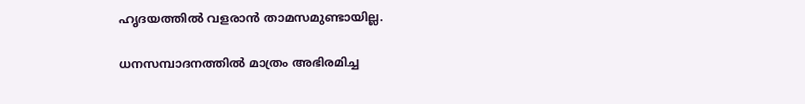ഹൃദയത്തില്‍ വളരാന്‍ താമസമുണ്ടായില്ല.

ധനസമ്പാദനത്തില്‍ മാത്രം അഭിരമിച്ച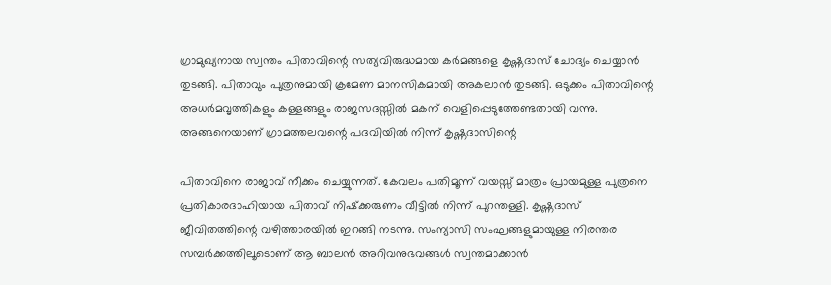ഗ്രാമുഖ്യനായ സ്വന്തം പിതാവിന്റെ സത്യവിരുദ്ധമായ കര്‍മങ്ങളെ കൃഷ്ണദാസ് ചോദ്യം ചെയ്യാന്‍ തുടങ്ങി. പിതാവും പുത്രനുമായി ക്രമേണ മാനസികമായി അകലാന്‍ തുടങ്ങി. ഒടുക്കം പിതാവിന്റെ അധര്‍മവൃത്തികളും കള്ളങ്ങളും രാജസദസ്സില്‍ മകന് വെളിപ്പെടുത്തേണ്ടതായി വന്നു. അങ്ങനെയാണ് ഗ്രാമത്തലവന്റെ പദവിയില്‍ നിന്ന് കൃഷ്ണദാസിന്റെ

പിതാവിനെ രാജാവ് നീക്കം ചെയ്യുന്നത്. കേവലം പതിമൂന്ന് വയസ്സ് മാത്രം പ്രായമുള്ള പുത്രനെ പ്രതികാരദാഹിയായ പിതാവ് നിഷ്‌ക്കരുണം വീട്ടില്‍ നിന്ന് പുറന്തള്ളി. കൃഷ്ണദാസ് ജീവിതത്തിന്റെ വഴിത്താരയില്‍ ഇറങ്ങി നടന്നു. സംന്യാസി സംഘങ്ങളുമായുള്ള നിരന്തര സമ്പര്‍ക്കത്തിലൂടൊണ് ആ ബാലന്‍ അറിവനുഭവങ്ങള്‍ സ്വന്തമാക്കാന്‍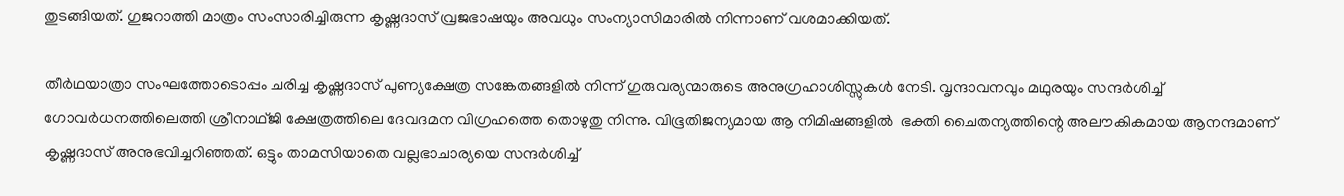തുടങ്ങിയത്. ഗുജറാത്തി മാത്രം സംസാരിച്ചിരുന്ന കൃഷ്ണദാസ് വ്രജഭാഷയും അവധും സംന്യാസിമാരില്‍ നിന്നാണ് വശമാക്കിയത്.

തീര്‍ഥയാത്രാ സംഘത്തോടൊപ്പം ചരിച്ച കൃഷ്ണദാസ് പുണ്യക്ഷേത്ര സങ്കേതങ്ങളില്‍ നിന്ന് ഗുരുവര്യന്മാരുടെ അനുഗ്രഹാശിസ്സുകള്‍ നേടി. വൃന്ദാവനവും മഥുരയും സന്ദര്‍ശിച്ച് ഗോവര്‍ധനത്തിലെത്തി ശ്രീനാഥ്ജി ക്ഷേത്രത്തിലെ ദേവദമന വിഗ്രഹത്തെ തൊഴുതു നിന്നു. വിഭൂതിജന്യമായ ആ നിമിഷങ്ങളില്‍  ഭക്തി ചൈതന്യത്തിന്റെ അലൗകികമായ ആനന്ദമാണ് കൃഷ്ണദാസ് അനുഭവിച്ചറിഞ്ഞത്. ഒട്ടും താമസിയാതെ വല്ലഭാചാര്യയെ സന്ദര്‍ശിച്ച്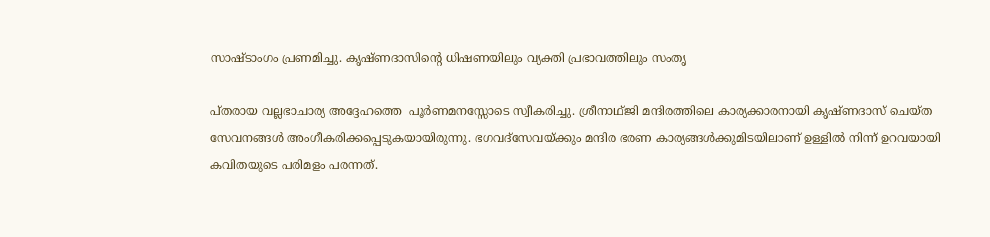സാഷ്ടാംഗം പ്രണമിച്ചു. കൃഷ്ണദാസിന്റെ ധിഷണയിലും വ്യക്തി പ്രഭാവത്തിലും സംതൃ

പ്തരായ വല്ലഭാചാര്യ അദ്ദേഹത്തെ  പൂര്‍ണമനസ്സോടെ സ്വീകരിച്ചു. ശ്രീനാഥ്ജി മന്ദിരത്തിലെ കാര്യക്കാരനായി കൃഷ്ണദാസ് ചെയ്ത സേവനങ്ങള്‍ അംഗീകരിക്കപ്പെടുകയായിരുന്നു. ഭഗവദ്‌സേവയ്‌ക്കും മന്ദിര ഭരണ കാര്യങ്ങള്‍ക്കുമിടയിലാണ് ഉള്ളില്‍ നിന്ന് ഉറവയായി കവിതയുടെ പരിമളം പരന്നത്.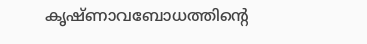കൃഷ്ണാവബോധത്തിന്റെ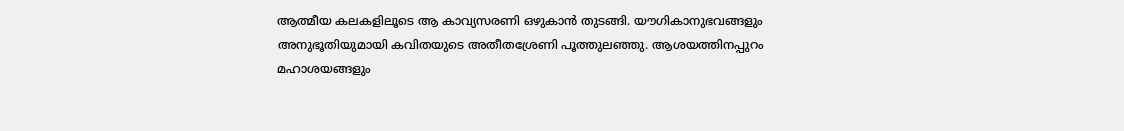ആത്മീയ കലകളിലൂടെ ആ കാവ്യസരണി ഒഴുകാന്‍ തുടങ്ങി. യൗഗികാനുഭവങ്ങളും അനുഭൂതിയുമായി കവിതയുടെ അതീതശ്രേണി പൂത്തുലഞ്ഞു. ആശയത്തിനപ്പുറം മഹാശയങ്ങളും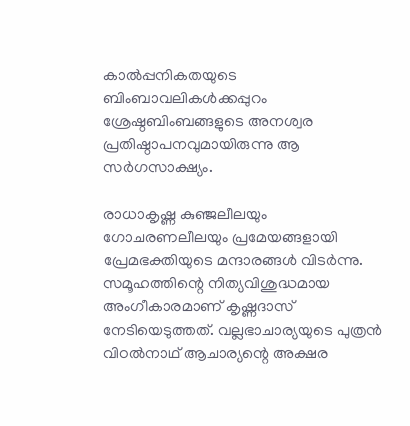കാല്‍പ്പനികതയുടെ ബിംബാവലികള്‍ക്കപ്പുറം ശ്രേഷ്ഠബിംബങ്ങളുടെ അനശ്വര പ്രതിഷ്ഠാപനവുമായിരുന്നു ആ സര്‍ഗസാക്ഷ്യം.

രാധാകൃഷ്ണ കുഞ്ജലീലയും ഗോചരണലീലയും പ്രമേയങ്ങളായി പ്രേമഭക്തിയുടെ മന്ദാരങ്ങള്‍ വിടര്‍ന്നു. സമൂഹത്തിന്റെ നിത്യവിശുദ്ധമായ അംഗീകാരമാണ് കൃഷ്ണദാസ് നേടിയെടുത്തത്. വല്ലഭാചാര്യയുടെ പുത്രന്‍ വിഠല്‍നാഥ് ആചാര്യന്റെ അക്ഷര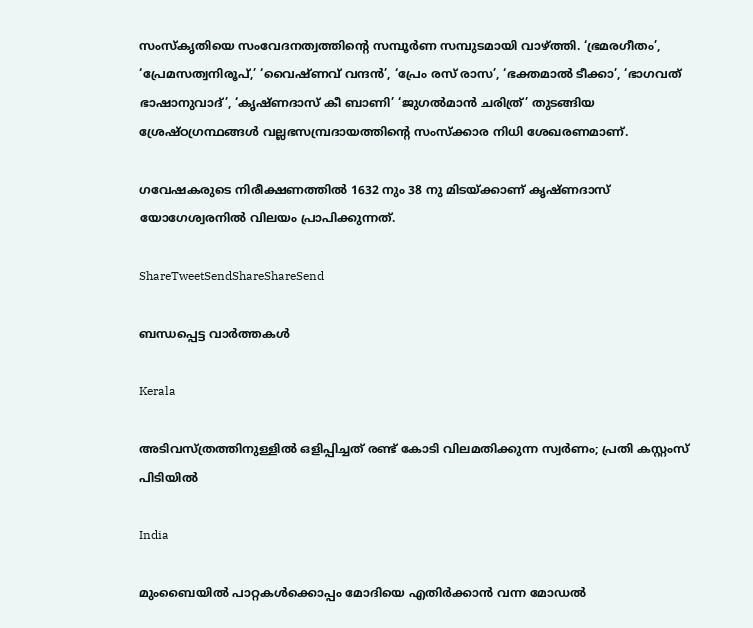സംസ്‌കൃതിയെ സംവേദനത്വത്തിന്റെ സമ്പൂര്‍ണ സമ്പുടമായി വാഴ്‌ത്തി. ‘ഭ്രമരഗീതം’, ‘പ്രേമസത്വനിരൂപ്,’ ‘വൈഷ്ണവ് വന്ദന്‍’, ‘പ്രേം രസ് രാസ’, ‘ഭക്തമാല്‍ ടീക്കാ’, ‘ഭാഗവത് ഭാഷാനുവാദ്’, ‘കൃഷ്ണദാസ് കീ ബാണി’ ‘ജുഗല്‍മാന്‍ ചരിത്ര്’ തുടങ്ങിയ ശ്രേഷ്ഠഗ്രന്ഥങ്ങള്‍ വല്ലഭസമ്പ്രദായത്തിന്റെ സംസ്‌ക്കാര നിധി ശേഖരണമാണ്.

ഗവേഷകരുടെ നിരീക്ഷണത്തില്‍ 1632 നും 38 നു മിടയ്‌ക്കാണ് കൃഷ്ണദാസ് യോഗേശ്വരനില്‍ വിലയം പ്രാപിക്കുന്നത്.

ShareTweetSendShareShareSend

ബന്ധപ്പെട്ട വാര്‍ത്തകള്‍

Kerala

അടിവസ്ത്രത്തിനുള്ളിൽ ഒളിപ്പിച്ചത് രണ്ട് കോടി വിലമതിക്കുന്ന സ്വര്‍ണം; പ്രതി കസ്റ്റംസ് പിടിയില്‍

India

മുംബൈയില്‍ പാറ്റകള്‍ക്കൊപ്പം മോദിയെ എതിര്‍ക്കാന്‍ വന്ന മോഡല്‍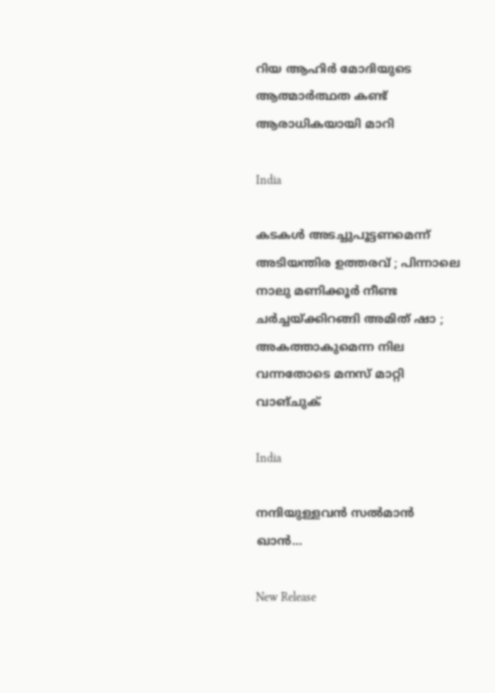റിയ ആഹിര്‍ മോദിയുടെ ആത്മാര്‍ത്ഥത കണ്ട് ആരാധികയായി മാറി

India

കടകൾ അടച്ചുപൂട്ടണമെന്ന് അടിയന്തിര ഉത്തരവ് ; പിന്നാലെ നാലു മണിക്കൂർ നീണ്ട ചർച്ചയ്‌ക്കിറങ്ങി അമിത് ഷാ ; അകത്താകുമെന്ന നില വന്നതോടെ മനസ് മാറ്റി വാങ്ചുക്

India

നന്ദിയുള്ളവന്‍ സല്‍മാന്‍ ഖാന്‍…

New Release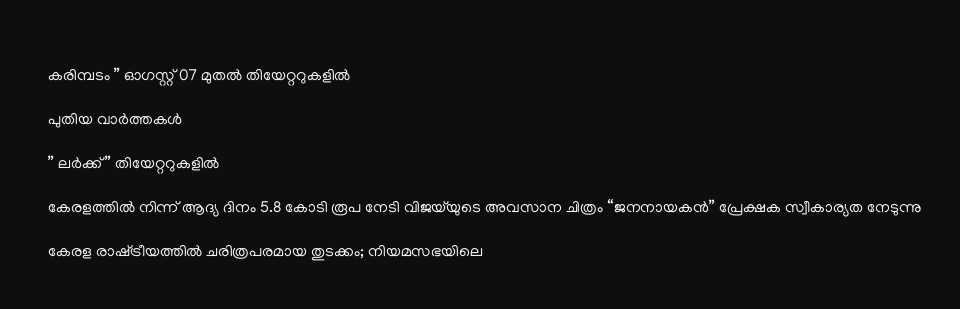കരിമ്പടം ” ഓഗസ്റ്റ് 07 മുതൽ തിയേറ്ററുകളിൽ

പുതിയ വാര്‍ത്തകള്‍

” ലർക്ക് ” തിയേറ്ററുകളിൽ

കേരളത്തിൽ നിന്ന് ആദ്യ ദിനം 5.8 കോടി രൂപ നേടി വിജയ്‌യുടെ അവസാന ചിത്രം “ജനനായകൻ” പ്രേക്ഷക സ്വീകാര്യത നേടുന്നു

കേരള രാഷ്‌ട്രീയത്തിൽ ചരിത്രപരമായ തുടക്കം; നിയമസഭയിലെ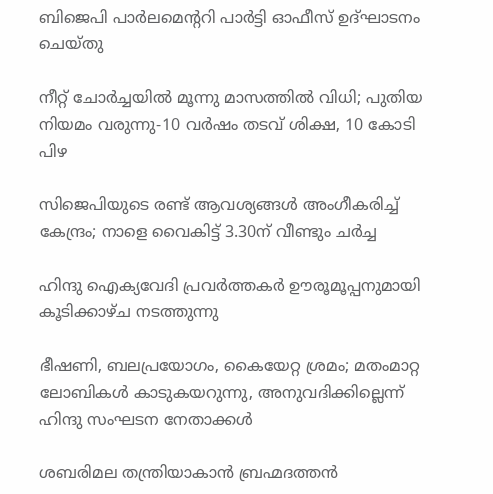ബിജെപി പാർലമെന്ററി പാർട്ടി ഓഫീസ് ഉദ്ഘാടനം ചെയ്തു

നീറ്റ് ചോർച്ചയിൽ മൂന്നു മാസത്തിൽ വിധി; പുതിയ നിയമം വരുന്നു-10 വർഷം തടവ് ശിക്ഷ, 10 കോടി പിഴ

സിജെപിയുടെ രണ്ട് ആവശ്യങ്ങൾ അംഗീകരിച്ച് കേന്ദ്രം; നാളെ വൈകിട്ട് 3.30ന് വീണ്ടും ചർച്ച

ഹിന്ദു ഐക്യവേദി പ്രവർത്തകർ ഊരൂമൂപ്പനുമായി കൂടിക്കാഴ്ച നടത്തുന്നു

ഭീഷണി, ബലപ്രയോഗം, കൈയേറ്റ ശ്രമം; മതംമാറ്റ ലോബികള്‍ കാടുകയറുന്നു, അനുവദിക്കില്ലെന്ന് ഹിന്ദു സംഘടന നേതാക്കള്‍

ശബരിമല തന്ത്രിയാകാൻ ബ്രഹ്മദത്തൻ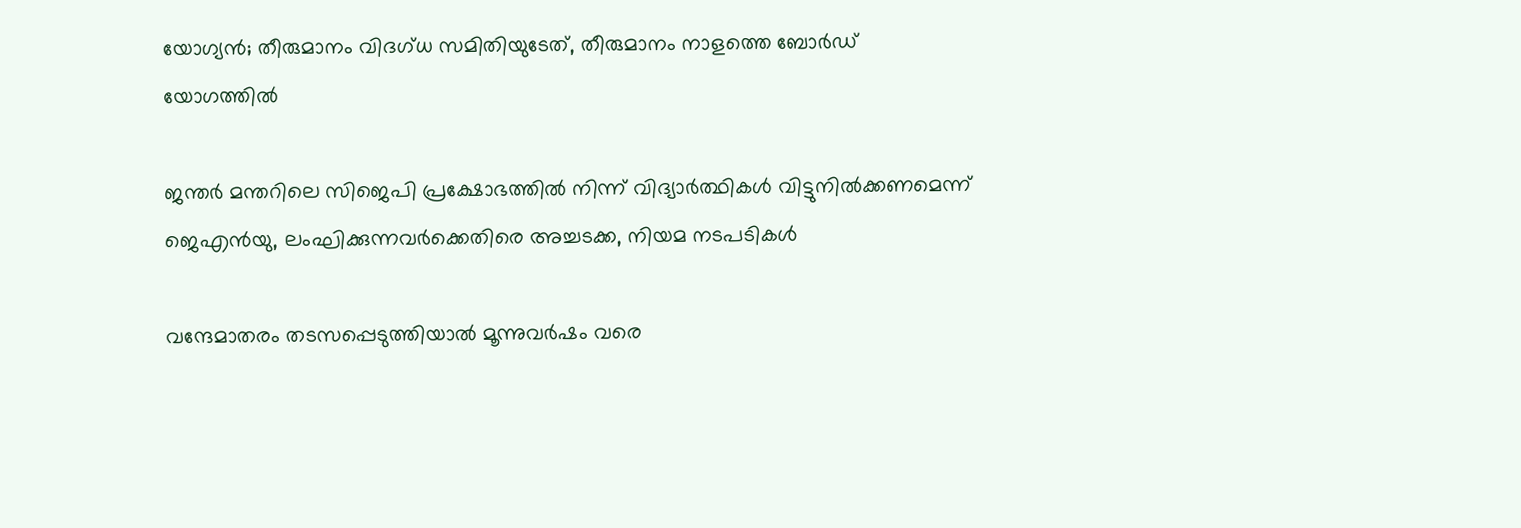യോഗ്യൻ; തീരുമാനം വിദഗ്ധ സമിതിയുടേത്, തീരുമാനം നാളത്തെ ബോർഡ് യോഗത്തിൽ

ജന്തർ മന്തറിലെ സിജെപി പ്രക്ഷോഭത്തിൽ നിന്ന് വിദ്യാർത്ഥികൾ വിട്ടുനിൽക്കണമെന്ന് ജെഎൻയു, ലംഘിക്കുന്നവർക്കെതിരെ അച്ചടക്ക, നിയമ നടപടികൾ

വന്ദേമാതരം തടസപ്പെടുത്തിയാൽ മൂന്നുവർഷം വരെ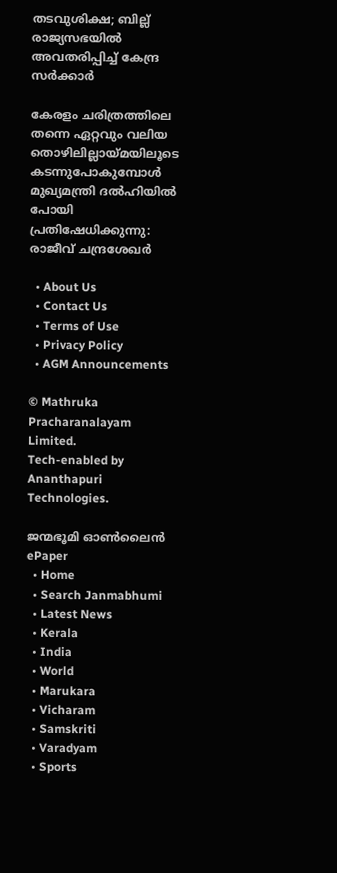തടവുശിക്ഷ; ബില്ല് രാജ്യസഭയിൽ അവതരിപ്പിച്ച് കേന്ദ്ര സർക്കാർ

കേരളം ചരിത്രത്തിലെ തന്നെ ഏറ്റവും വലിയ തൊഴിലില്ലായ്‌മയിലൂടെ കടന്നുപോകുമ്പോൾ മുഖ്യമന്ത്രി ദൽഹിയിൽ പോയി പ്രതിഷേധിക്കുന്നു: രാജീവ് ചന്ദ്രശേഖർ

  • About Us
  • Contact Us
  • Terms of Use
  • Privacy Policy
  • AGM Announcements

© Mathruka Pracharanalayam Limited.
Tech-enabled by Ananthapuri Technologies.

ജന്മഭൂമി ഓണ്‍ലൈന്‍
ePaper
  • Home
  • Search Janmabhumi
  • Latest News
  • Kerala
  • India
  • World
  • Marukara
  • Vicharam
  • Samskriti
  • Varadyam
  • Sports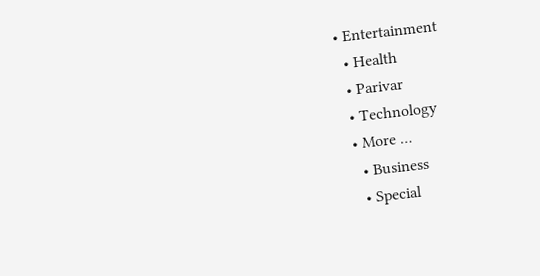• Entertainment
  • Health
  • Parivar
  • Technology
  • More …
    • Business
    • Special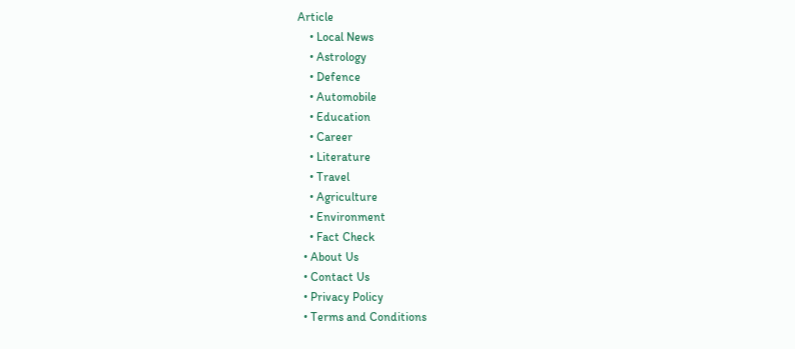Article
    • Local News
    • Astrology
    • Defence
    • Automobile
    • Education
    • Career
    • Literature
    • Travel
    • Agriculture
    • Environment
    • Fact Check
  • About Us
  • Contact Us
  • Privacy Policy
  • Terms and Conditions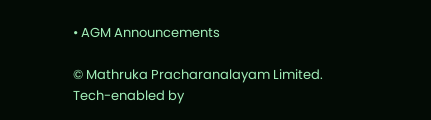• AGM Announcements

© Mathruka Pracharanalayam Limited.
Tech-enabled by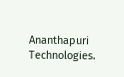Ananthapuri Technologies.